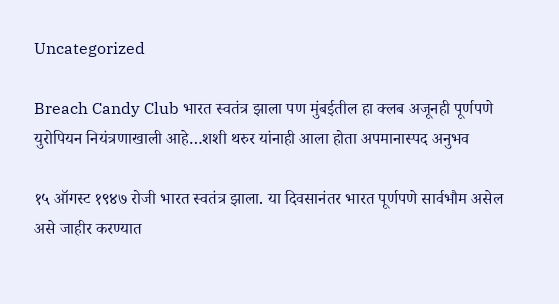Uncategorized

Breach Candy Club भारत स्वतंत्र झाला पण मुंबईतील हा क्लब अजूनही पूर्णपणे युरोपियन नियंत्रणाखाली आहे…शशी थरुर यांनाही आला होता अपमानास्पद अनुभव

१५ ऑगस्ट १९४७ रोजी भारत स्वतंत्र झाला. या दिवसानंतर भारत पूर्णपणे सार्वभौम असेल असे जाहीर करण्यात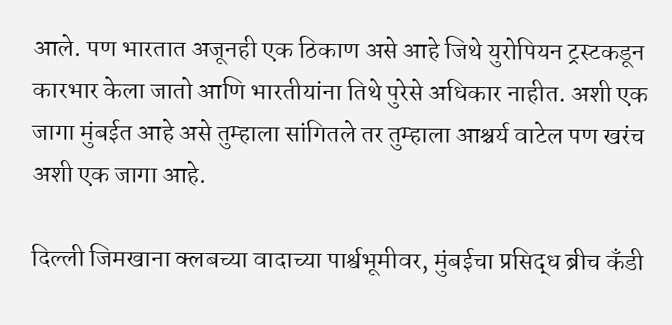आले. पण भारतात अजूनही एक ठिकाण असे आहे जिथे युरोपियन ट्रस्टकडून कारभार केला जातो आणि भारतीयांना तिथे पुरेसे अधिकार नाहीत. अशी एक जागा मुंबईत आहे असे तुम्हाला सांगितले तर तुम्हाला आश्चर्य वाटेल पण खरंच अशी एक जागा आहे.

दिल्ली जिमखाना क्लबच्या वादाच्या पार्श्वभूमीवर, मुंबईचा प्रसिद्ध ब्रीच कँडी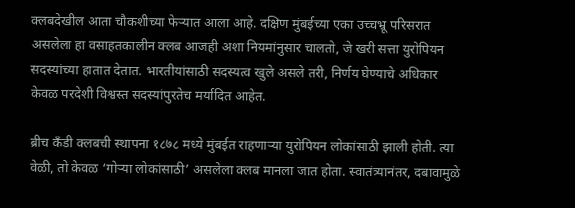क्लबदेखील आता चौकशीच्या फेऱ्यात आला आहे. दक्षिण मुंबईच्या एका उच्चभ्रू परिसरात असलेला हा वसाहतकालीन क्लब आजही अशा नियमांनुसार चालतो, जे खरी सत्ता युरोपियन सदस्यांच्या हातात देतात. भारतीयांसाठी सदस्यत्व खुले असले तरी, निर्णय घेण्याचे अधिकार केवळ परदेशी विश्वस्त सदस्यांपुरतेच मर्यादित आहेत.

ब्रीच कँडी क्लबची स्थापना १८७८ मध्ये मुंबईत राहणाऱ्या युरोपियन लोकांसाठी झाली होती. त्या वेळी, तो केवळ ‘गोऱ्या लोकांसाठी’ असलेला क्लब मानला जात होता. स्वातंत्र्यानंतर, दबावामुळे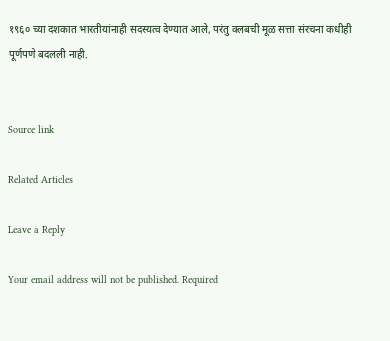१९६० च्या दशकात भारतीयांनाही सदस्यत्व देण्यात आले, परंतु क्लबची मूळ सत्ता संरचना कधीही पूर्णपणे बदलली नाही.


Source link

Related Articles

Leave a Reply

Your email address will not be published. Required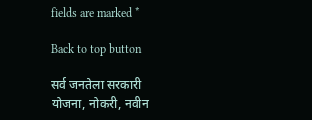fields are marked *

Back to top button

सर्व जनतेला सरकारी योजना, नोकरी, नवीन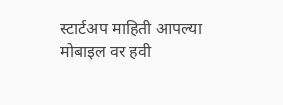स्टार्टअप माहिती आपल्या मोबाइल वर हवी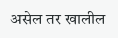असेल तर खालील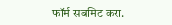फॉर्म सबमिट करा.